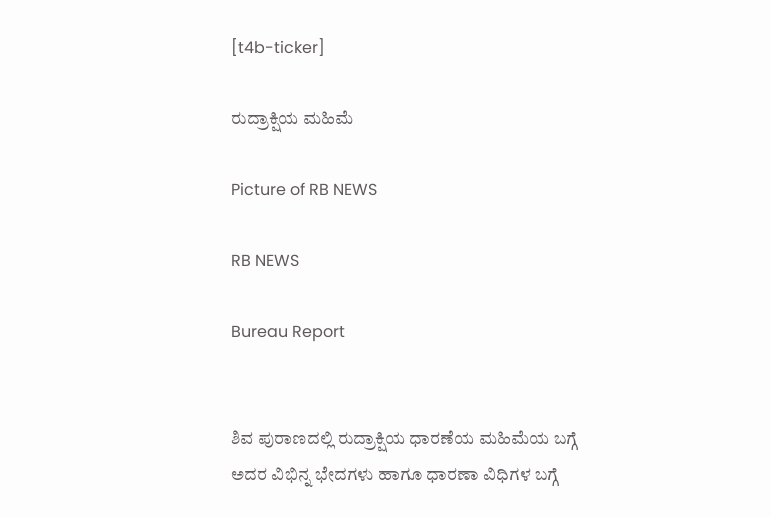[t4b-ticker]

ರುದ್ರಾಕ್ಷಿಯ ಮಹಿಮೆ

Picture of RB NEWS

RB NEWS

Bureau Report


ಶಿವ ಪುರಾಣದಲ್ಲಿ ರುದ್ರಾಕ್ಷಿಯ ಧಾರಣೆಯ ಮಹಿಮೆಯ ಬಗ್ಗೆ ಅದರ ವಿಭಿನ್ನ ಭೇದಗಳು ಹಾಗೂ ಧಾರಣಾ ವಿಧಿಗಳ ಬಗ್ಗೆ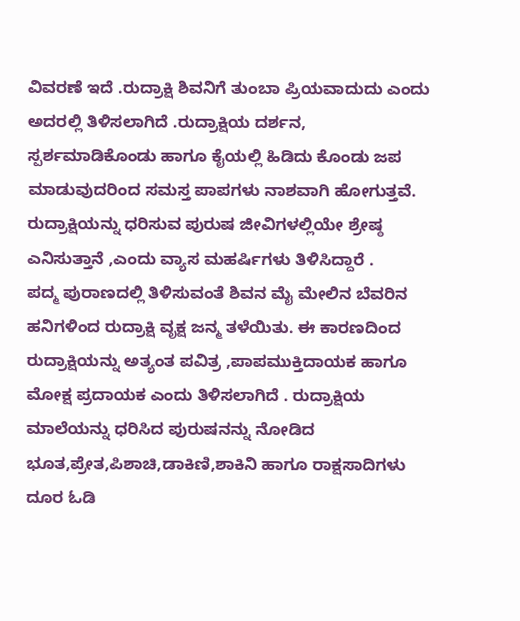ವಿವರಣೆ ಇದೆ .ರುದ್ರಾಕ್ಷಿ ಶಿವನಿಗೆ ತುಂಬಾ ಪ್ರಿಯವಾದುದು ಎಂದು ಅದರಲ್ಲಿ ತಿಳಿಸಲಾಗಿದೆ .ರುದ್ರಾಕ್ಷಿಯ ದರ್ಶನ, ಸ್ಪರ್ಶಮಾಡಿಕೊಂಡು ಹಾಗೂ ಕೈಯಲ್ಲಿ ಹಿಡಿದು ಕೊಂಡು ಜಪ ಮಾಡುವುದರಿಂದ ಸಮಸ್ತ ಪಾಪಗಳು ನಾಶವಾಗಿ ಹೋಗುತ್ತವೆ. ರುದ್ರಾಕ್ಷಿಯನ್ನು ಧರಿಸುವ ಪುರುಷ ಜೀವಿಗಳಲ್ಲಿಯೇ ಶ್ರೇಷ್ಠ ಎನಿಸುತ್ತಾನೆ ,ಎಂದು ವ್ಯಾಸ ಮಹರ್ಷಿಗಳು ತಿಳಿಸಿದ್ದಾರೆ .
ಪದ್ಮ ಪುರಾಣದಲ್ಲಿ ತಿಳಿಸುವಂತೆ ಶಿವನ ಮೈ ಮೇಲಿನ ಬೆವರಿನ ಹನಿಗಳಿಂದ ರುದ್ರಾಕ್ಷಿ ವೃಕ್ಷ ಜನ್ಮ ತಳೆಯಿತು. ಈ ಕಾರಣದಿಂದ ರುದ್ರಾಕ್ಷಿಯನ್ನು ಅತ್ಯಂತ ಪವಿತ್ರ ,ಪಾಪಮುಕ್ತಿದಾಯಕ ಹಾಗೂ ಮೋಕ್ಷ ಪ್ರದಾಯಕ ಎಂದು ತಿಳಿಸಲಾಗಿದೆ . ರುದ್ರಾಕ್ಷಿಯ ಮಾಲೆಯನ್ನು ಧರಿಸಿದ ಪುರುಷನನ್ನು ನೋಡಿದ ಭೂತ,ಪ್ರೇತ,ಪಿಶಾಚಿ,ಡಾಕಿಣಿ,ಶಾಕಿನಿ ಹಾಗೂ ರಾಕ್ಷಸಾದಿಗಳು ದೂರ ಓಡಿ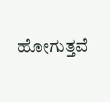ಹೋಗುತ್ತವೆ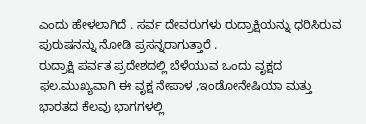ಎಂದು ಹೇಳಲಾಗಿದೆ . ಸರ್ವ ದೇವರುಗಳು ರುದ್ರಾಕ್ಷಿಯನ್ನು ಧರಿಸಿರುವ ಪುರುಷನನ್ನು ನೋಡಿ ಪ್ರಸನ್ನರಾಗುತ್ತಾರೆ .
ರುದ್ರಾಕ್ಷಿ ಪರ್ವತ ಪ್ರದೇಶದಲ್ಲಿ ಬೆಳೆಯುವ ಒಂದು ವೃಕ್ಷದ ಫಲ.ಮುಖ್ಯವಾಗಿ ಈ ವೃಕ್ಷ ನೇಪಾಳ ,ಇಂಡೋನೇಷಿಯಾ ಮತ್ತು ಭಾರತದ ಕೆಲವು ಭಾಗಗಳಲ್ಲಿ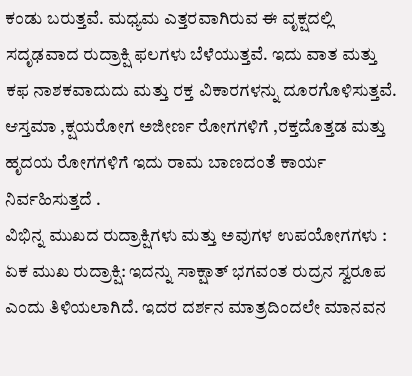ಕಂಡು ಬರುತ್ತವೆ. ಮಧ್ಯಮ ಎತ್ತರವಾಗಿರುವ ಈ ವೃಕ್ಷದಲ್ಲಿ ಸದೃಢವಾದ ರುದ್ರಾಕ್ಷಿ ಫಲಗಳು ಬೆಳೆಯುತ್ತವೆ. ಇದು ವಾತ ಮತ್ತು ಕಫ ನಾಶಕವಾದುದು ಮತ್ತು ರಕ್ತ ವಿಕಾರಗಳನ್ನು ದೂರಗೊಳಿಸುತ್ತವೆ. ಆಸ್ತಮಾ ,ಕ್ಷಯರೋಗ ಅಜೀರ್ಣ ರೋಗಗಳಿಗೆ ,ರಕ್ತದೊತ್ತಡ ಮತ್ತು ಹೃದಯ ರೋಗಗಳಿಗೆ ಇದು ರಾಮ ಬಾಣದಂತೆ ಕಾರ್ಯ ನಿರ್ವಹಿಸುತ್ತದೆ .
ವಿಭಿನ್ನ ಮುಖದ ರುದ್ರಾಕ್ಷಿಗಳು ಮತ್ತು ಅವುಗಳ ಉಪಯೋಗಗಳು : ಏಕ ಮುಖ ರುದ್ರಾಕ್ಷಿ: ಇದನ್ನು ಸಾಕ್ಷಾತ್ ಭಗವಂತ ರುದ್ರನ ಸ್ವರೂಪ ಎಂದು ತಿಳಿಯಲಾಗಿದೆ. ಇದರ ದರ್ಶನ ಮಾತ್ರದಿಂದಲೇ ಮಾನವನ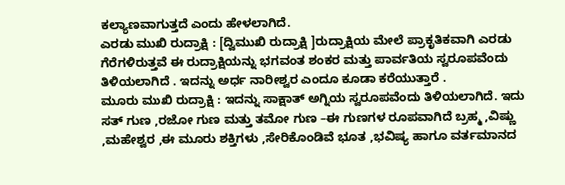ಕಲ್ಯಾಣವಾಗುತ್ತದೆ ಎಂದು ಹೇಳಲಾಗಿದೆ.
ಎರಡು ಮುಖಿ ರುದ್ರಾಕ್ಷಿ : [ದ್ವಿಮುಖಿ ರುದ್ರಾಕ್ಷಿ ]ರುದ್ರಾಕ್ಷಿಯ ಮೇಲೆ ಪ್ರಾಕೃತಿಕವಾಗಿ ಎರಡು ಗೆರೆಗಳಿರುತ್ತವೆ ಈ ರುದ್ರಾಕ್ಷಿಯನ್ನು ಭಗವಂತ ಶಂಕರ ಮತ್ತು ಪಾರ್ವತಿಯ ಸ್ವರೂಪವೆಂದು ತಿಳಿಯಲಾಗಿದೆ . ಇದನ್ನು ಅರ್ಧ ನಾರೀಶ್ವರ ಎಂದೂ ಕೂಡಾ ಕರೆಯುತ್ತಾರೆ .
ಮೂರು ಮುಖಿ ರುದ್ರಾಕ್ಷಿ : ಇದನ್ನು ಸಾಕ್ಷಾತ್ ಅಗ್ನಿಯ ಸ್ವರೂಪವೆಂದು ತಿಳಿಯಲಾಗಿದೆ. ಇದು ಸತ್ ಗುಣ ,ರಜೋ ಗುಣ ಮತ್ತು ತಮೋ ಗುಣ –ಈ ಗುಣಗಳ ರೂಪವಾಗಿದೆ ಬ್ರಹ್ಮ ,ವಿಷ್ಣು ,ಮಹೇಶ್ವರ ,ಈ ಮೂರು ಶಕ್ತಿಗಳು ,ಸೇರಿಕೊಂಡಿವೆ ಭೂತ ,ಭವಿಷ್ಯ ಹಾಗೂ ವರ್ತಮಾನದ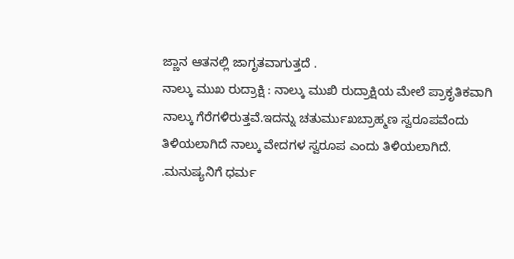ಜ್ಣಾನ ಆತನಲ್ಲಿ ಜಾಗೃತವಾಗುತ್ತದೆ .
ನಾಲ್ಕು ಮುಖ ರುದ್ರಾಕ್ಷಿ : ನಾಲ್ಕು ಮುಖಿ ರುದ್ರಾಕ್ಷಿಯ ಮೇಲೆ ಪ್ರಾಕೃತಿಕವಾಗಿ ನಾಲ್ಕು ಗೆರೆಗಳಿರುತ್ತವೆ.ಇದನ್ನು ಚತುರ್ಮುಖಬ್ರಾಹ್ಮಣ ಸ್ವರೂಪವೆಂದು ತಿಳಿಯಲಾಗಿದೆ ನಾಲ್ಕು ವೇದಗಳ ಸ್ವರೂಪ ಎಂದು ತಿಳಿಯಲಾಗಿದೆ. .ಮನುಷ್ಯನಿಗೆ ಧರ್ಮ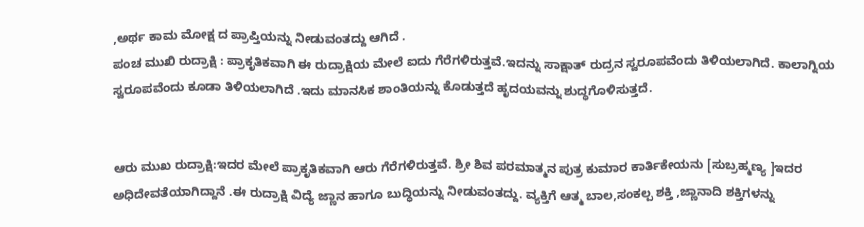,ಅರ್ಥ ಕಾಮ ಮೋಕ್ಷ ದ ಪ್ರಾಪ್ತಿಯನ್ನು ನೀಡುವಂತದ್ದು ಆಗಿದೆ .
ಪಂಚ ಮುಖಿ ರುದ್ರಾಕ್ಷಿ : ಪ್ರಾಕೃತಿಕವಾಗಿ ಈ ರುದ್ರಾಕ್ಷಿಯ ಮೇಲೆ ಐದು ಗೆರೆಗಳಿರುತ್ತವೆ.ಇದನ್ನು ಸಾಕ್ಷಾತ್ ರುದ್ರನ ಸ್ವರೂಪವೆಂದು ತಿಳಿಯಲಾಗಿದೆ. ಕಾಲಾಗ್ನಿಯ ಸ್ವರೂಪವೆಂದು ಕೂಡಾ ತಿಳಿಯಲಾಗಿದೆ .ಇದು ಮಾನಸಿಕ ಶಾಂತಿಯನ್ನು ಕೊಡುತ್ತದೆ ಹೃದಯವನ್ನು ಶುದ್ಧಗೊಳಿಸುತ್ತದೆ.


ಆರು ಮುಖ ರುದ್ರಾಕ್ಷಿ:ಇದರ ಮೇಲೆ ಪ್ರಾಕೃತಿಕವಾಗಿ ಆರು ಗೆರೆಗಳಿರುತ್ತವೆ. ಶ್ರೀ ಶಿವ ಪರಮಾತ್ಮನ ಪುತ್ರ ಕುಮಾರ ಕಾರ್ತಿಕೇಯನು [ಸುಬ್ರಹ್ಮಣ್ಯ ]ಇದರ ಅಧಿದೇವತೆಯಾಗಿದ್ದಾನೆ .ಈ ರುದ್ರಾಕ್ಷಿ ವಿದ್ಯೆ ಜ್ಣಾನ ಹಾಗೂ ಬುದ್ಧಿಯನ್ನು ನೀಡುವಂತದ್ದು. ವ್ಯಕ್ತಿಗೆ ಆತ್ಮ ಬಾಲ,ಸಂಕಲ್ಪ ಶಕ್ತಿ ,ಜ್ಣಾನಾದಿ ಶಕ್ತಿಗಳನ್ನು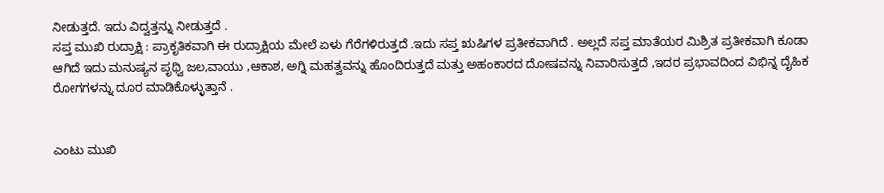ನೀಡುತ್ತದೆ. ಇದು ವಿದ್ವತ್ತನ್ನು ನೀಡುತ್ತದೆ .
ಸಪ್ತ ಮುಖಿ ರುದ್ರಾಕ್ಷಿ : ಪ್ರಾಕೃತಿಕವಾಗಿ ಈ ರುದ್ರಾಕ್ಷಿಯ ಮೇಲೆ ಏಳು ಗೆರೆಗಳಿರುತ್ತದೆ .ಇದು ಸಪ್ತ ಋಷಿಗಳ ಪ್ರತೀಕವಾಗಿದೆ . ಅಲ್ಲದೆ ಸಪ್ತ ಮಾತೆಯರ ಮಿಶ್ರಿತ ಪ್ರತೀಕವಾಗಿ ಕೂಡಾ ಆಗಿದೆ ಇದು ಮನುಷ್ಯನ ಪೃಥ್ವಿ ಜಲ,ವಾಯು ,ಆಕಾಶ, ಅಗ್ನಿ ಮಹತ್ವವನ್ನು ಹೊಂದಿರುತ್ತದೆ ಮತ್ತು ಅಹಂಕಾರದ ದೋಷವನ್ನು ನಿವಾರಿಸುತ್ತದೆ ,ಇದರ ಪ್ರಭಾವದಿಂದ ವಿಭಿನ್ನ ದೈಹಿಕ ರೋಗಗಳನ್ನು ದೂರ ಮಾಡಿಕೊಳ್ಳುತ್ತಾನೆ .


ಎಂಟು ಮುಖಿ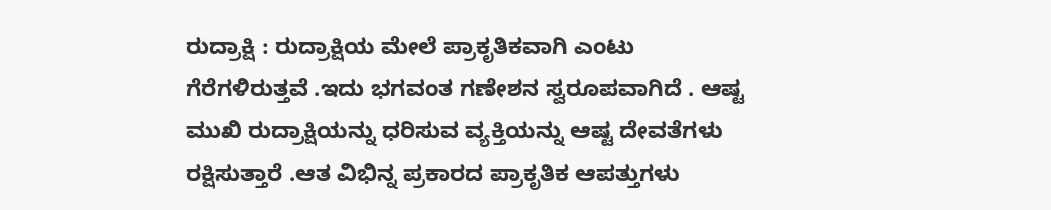ರುದ್ರಾಕ್ಷಿ : ರುದ್ರಾಕ್ಷಿಯ ಮೇಲೆ ಪ್ರಾಕೃತಿಕವಾಗಿ ಎಂಟು ಗೆರೆಗಳಿರುತ್ತವೆ .ಇದು ಭಗವಂತ ಗಣೇಶನ ಸ್ವರೂಪವಾಗಿದೆ . ಆಷ್ಟ ಮುಖಿ ರುದ್ರಾಕ್ಷಿಯನ್ನು ಧರಿಸುವ ವ್ಯಕ್ತಿಯನ್ನು ಆಷ್ಟ ದೇವತೆಗಳು ರಕ್ಷಿಸುತ್ತಾರೆ .ಆತ ವಿಭಿನ್ನ ಪ್ರಕಾರದ ಪ್ರಾಕೃತಿಕ ಆಪತ್ತುಗಳು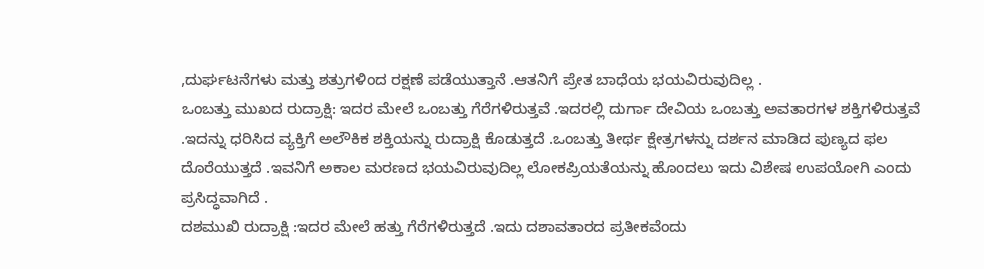,ದುರ್ಘಟನೆಗಳು ಮತ್ತು ಶತ್ರುಗಳಿಂದ ರಕ್ಷಣೆ ಪಡೆಯುತ್ತಾನೆ .ಆತನಿಗೆ ಪ್ರೇತ ಬಾಧೆಯ ಭಯವಿರುವುದಿಲ್ಲ .
ಒಂಬತ್ತು ಮುಖದ ರುದ್ರಾಕ್ಷಿ: ಇದರ ಮೇಲೆ ಒಂಬತ್ತು ಗೆರೆಗಳಿರುತ್ತವೆ .ಇದರಲ್ಲಿ ದುರ್ಗಾ ದೇವಿಯ ಒಂಬತ್ತು ಅವತಾರಗಳ ಶಕ್ತಿಗಳಿರುತ್ತವೆ .ಇದನ್ನು ಧರಿಸಿದ ವ್ಯಕ್ತಿಗೆ ಅಲೌಕಿಕ ಶಕ್ತಿಯನ್ನು ರುದ್ರಾಕ್ಷಿ ಕೊಡುತ್ತದೆ .ಒಂಬತ್ತು ತೀರ್ಥ ಕ್ಷೇತ್ರಗಳನ್ನು ದರ್ಶನ ಮಾಡಿದ ಪುಣ್ಯದ ಫಲ ದೊರೆಯುತ್ತದೆ .ಇವನಿಗೆ ಅಕಾಲ ಮರಣದ ಭಯವಿರುವುದಿಲ್ಲ ಲೋಕಪ್ರಿಯತೆಯನ್ನು ಹೊಂದಲು ಇದು ವಿಶೇಷ ಉಪಯೋಗಿ ಎಂದು ಪ್ರಸಿದ್ಧವಾಗಿದೆ .
ದಶಮುಖಿ ರುದ್ರಾಕ್ಷಿ :ಇದರ ಮೇಲೆ ಹತ್ತು ಗೆರೆಗಳಿರುತ್ತದೆ .ಇದು ದಶಾವತಾರದ ಪ್ರತೀಕವೆಂದು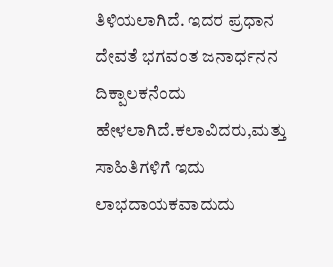ತಿಳಿಯಲಾಗಿದೆ. ಇದರ ಪ್ರಧಾನ ದೇವತೆ ಭಗವಂತ ಜನಾರ್ಧನನ ದಿಕ್ಪಾಲಕನೆಂದು ಹೇಳಲಾಗಿದೆ.ಕಲಾವಿದರು,ಮತ್ತು ಸಾಹಿತಿಗಳಿಗೆ ಇದು ಲಾಭದಾಯಕವಾದುದು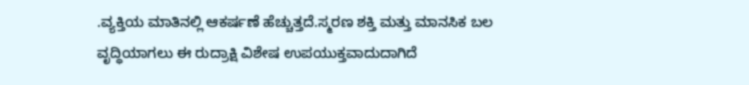.ವ್ಯಕ್ತಿಯ ಮಾತಿನಲ್ಲಿ ಆಕರ್ಷಣೆ ಹೆಚ್ಚುತ್ತದೆ.ಸ್ಮರಣ ಶಕ್ತಿ ಮತ್ತು ಮಾನಸಿಕ ಬಲ ವೃದ್ಧಿಯಾಗಲು ಈ ರುದ್ರಾಕ್ಷಿ ವಿಶೇಷ ಉಪಯುಕ್ತವಾದುದಾಗಿದೆ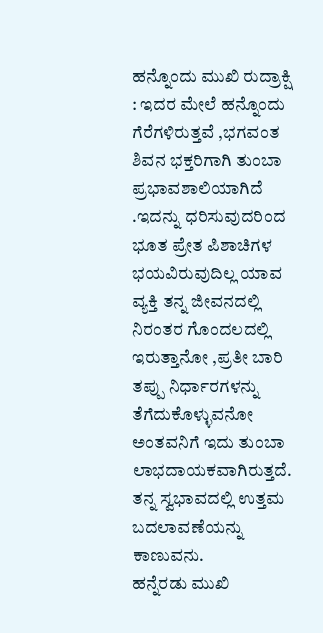ಹನ್ನೊಂದು ಮುಖಿ ರುದ್ರಾಕ್ಷಿ : ಇದರ ಮೇಲೆ ಹನ್ನೊಂದು ಗೆರೆಗಳಿರುತ್ತವೆ ,ಭಗವಂತ ಶಿವನ ಭಕ್ತರಿಗಾಗಿ ತುಂಬಾ ಪ್ರಭಾವಶಾಲಿಯಾಗಿದೆ .ಇದನ್ನು ಧರಿಸುವುದರಿಂದ ಭೂತ ಪ್ರೇತ ಪಿಶಾಚಿಗಳ ಭಯವಿರುವುದಿಲ್ಲ ಯಾವ ವ್ಯಕ್ತಿ ತನ್ನ ಜೀವನದಲ್ಲಿ ನಿರಂತರ ಗೊಂದಲದಲ್ಲಿ ಇರುತ್ತಾನೋ ,ಪ್ರತೀ ಬಾರಿ ತಪ್ಪು ನಿರ್ಧಾರಗಳನ್ನು ತೆಗೆದುಕೊಳ್ಳುವನೋ ಅಂತವನಿಗೆ ಇದು ತುಂಬಾ ಲಾಭದಾಯಕವಾಗಿರುತ್ತದೆ. ತನ್ನ ಸ್ವಭಾವದಲ್ಲಿ ಉತ್ತಮ ಬದಲಾವಣೆಯನ್ನು ಕಾಣುವನು.
ಹನ್ನೆರಡು ಮುಖಿ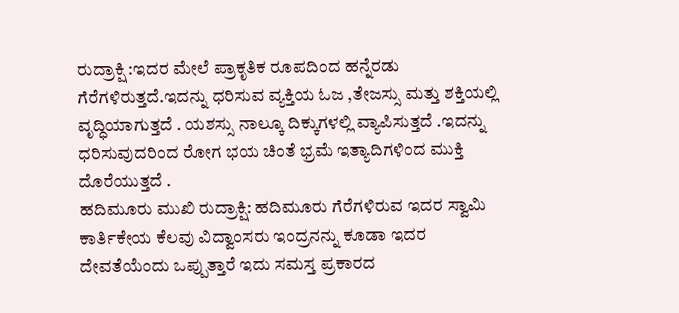ರುದ್ರಾಕ್ಷಿ :ಇದರ ಮೇಲೆ ಪ್ರಾಕೃತಿಕ ರೂಪದಿಂದ ಹನ್ನೆರಡು ಗೆರೆಗಳಿರುತ್ತದೆ.ಇದನ್ನು ಧರಿಸುವ ವ್ಯಕ್ತಿಯ ಓಜ ,ತೇಜಸ್ಸು ಮತ್ತು ಶಕ್ತಿಯಲ್ಲಿ ವೃದ್ಧಿಯಾಗುತ್ತದೆ . ಯಶಸ್ಸು ನಾಲ್ಕೂ ದಿಕ್ಕುಗಳಲ್ಲಿ ವ್ಯಾಪಿಸುತ್ತದೆ .ಇದನ್ನು ಧರಿಸುವುದರಿಂದ ರೋಗ ಭಯ ಚಿಂತೆ ಭ್ರಮೆ ಇತ್ಯಾದಿಗಳಿಂದ ಮುಕ್ತಿ ದೊರೆಯುತ್ತದೆ .
ಹದಿಮೂರು ಮುಖಿ ರುದ್ರಾಕ್ಷಿ: ಹದಿಮೂರು ಗೆರೆಗಳಿರುವ ಇದರ ಸ್ವಾಮಿ ಕಾರ್ತಿಕೇಯ ಕೆಲವು ವಿದ್ವಾಂಸರು ಇಂದ್ರನನ್ನು ಕೂಡಾ ಇದರ ದೇವತೆಯೆಂದು ಒಪ್ಪುತ್ತಾರೆ ಇದು ಸಮಸ್ತ ಪ್ರಕಾರದ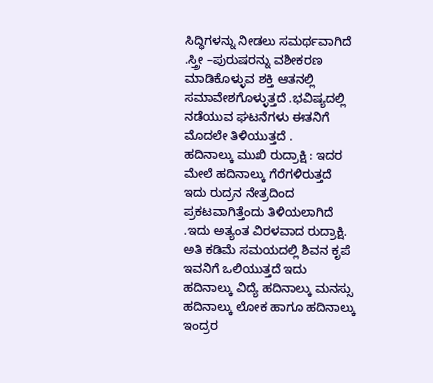ಸಿದ್ಧಿಗಳನ್ನು ನೀಡಲು ಸಮರ್ಥವಾಗಿದೆ .ಸ್ತ್ರೀ –ಪುರುಷರನ್ನು ವಶೀಕರಣ ಮಾಡಿಕೊಳ್ಳುವ ಶಕ್ತಿ ಆತನಲ್ಲಿ ಸಮಾವೇಶಗೊಳ್ಳುತ್ತದೆ .ಭವಿಷ್ಯದಲ್ಲಿ ನಡೆಯುವ ಘಟನೆಗಳು ಈತನಿಗೆ ಮೊದಲೇ ತಿಳಿಯುತ್ತದೆ .
ಹದಿನಾಲ್ಕು ಮುಖಿ ರುದ್ರಾಕ್ಷಿ : ಇದರ ಮೇಲೆ ಹದಿನಾಲ್ಕು ಗೆರೆಗಳಿರುತ್ತದೆ ಇದು ರುದ್ರನ ನೇತ್ರದಿಂದ ಪ್ರಕಟವಾಗಿತ್ತೆಂದು ತಿಳಿಯಲಾಗಿದೆ .ಇದು ಅತ್ಯಂತ ವಿರಳವಾದ ರುದ್ರಾಕ್ಷಿ. ಅತಿ ಕಡಿಮೆ ಸಮಯದಲ್ಲಿ ಶಿವನ ಕೃಪೆ ಇವನಿಗೆ ಒಲಿಯುತ್ತದೆ ಇದು ಹದಿನಾಲ್ಕು ವಿದ್ಯೆ ಹದಿನಾಲ್ಕು ಮನಸ್ಸು ಹದಿನಾಲ್ಕು ಲೋಕ ಹಾಗೂ ಹದಿನಾಲ್ಕು ಇಂದ್ರರ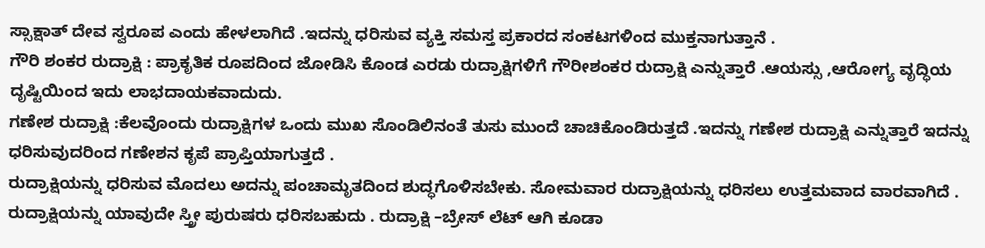ಸ್ಸಾಕ್ಷಾತ್ ದೇವ ಸ್ವರೂಪ ಎಂದು ಹೇಳಲಾಗಿದೆ .ಇದನ್ನು ಧರಿಸುವ ವ್ಯಕ್ತಿ ಸಮಸ್ತ ಪ್ರಕಾರದ ಸಂಕಟಗಳಿಂದ ಮುಕ್ತನಾಗುತ್ತಾನೆ .
ಗೌರಿ ಶಂಕರ ರುದ್ರಾಕ್ಷಿ : ಪ್ರಾಕೃತಿಕ ರೂಪದಿಂದ ಜೋಡಿಸಿ ಕೊಂಡ ಎರಡು ರುದ್ರಾಕ್ಷಿಗಳಿಗೆ ಗೌರೀಶಂಕರ ರುದ್ರಾಕ್ಷಿ ಎನ್ನುತ್ತಾರೆ .ಆಯಸ್ಸು ,ಆರೋಗ್ಯ ವೃದ್ಧಿಯ ದೃಷ್ಟಿಯಿಂದ ಇದು ಲಾಭದಾಯಕವಾದುದು.
ಗಣೇಶ ರುದ್ರಾಕ್ಷಿ :ಕೆಲವೊಂದು ರುದ್ರಾಕ್ಷಿಗಳ ಒಂದು ಮುಖ ಸೊಂಡಿಲಿನಂತೆ ತುಸು ಮುಂದೆ ಚಾಚಿಕೊಂಡಿರುತ್ತದೆ .ಇದನ್ನು ಗಣೇಶ ರುದ್ರಾಕ್ಷಿ ಎನ್ನುತ್ತಾರೆ ಇದನ್ನು ಧರಿಸುವುದರಿಂದ ಗಣೇಶನ ಕೃಪೆ ಪ್ರಾಪ್ತಿಯಾಗುತ್ತದೆ .
ರುದ್ರಾಕ್ಷಿಯನ್ನು ಧರಿಸುವ ಮೊದಲು ಅದನ್ನು ಪಂಚಾಮೃತದಿಂದ ಶುದ್ಧಗೊಳಿಸಬೇಕು. ಸೋಮವಾರ ರುದ್ರಾಕ್ಷಿಯನ್ನು ಧರಿಸಲು ಉತ್ತಮವಾದ ವಾರವಾಗಿದೆ . ರುದ್ರಾಕ್ಷಿಯನ್ನು ಯಾವುದೇ ಸ್ತ್ರೀ ಪುರುಷರು ಧರಿಸಬಹುದು . ರುದ್ರಾಕ್ಷಿ –ಬ್ರೇಸ್ ಲೆಟ್ ಆಗಿ ಕೂಡಾ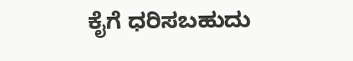ಕೈಗೆ ಧರಿಸಬಹುದು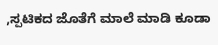,ಸ್ಪಟಿಕದ ಜೊತೆಗೆ ಮಾಲೆ ಮಾಡಿ ಕೂಡಾ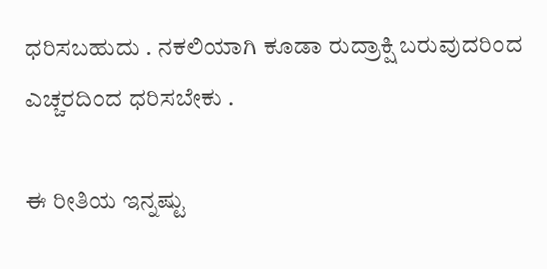ಧರಿಸಬಹುದು . ನಕಲಿಯಾಗಿ ಕೂಡಾ ರುದ್ರಾಕ್ಷಿ ಬರುವುದರಿಂದ ಎಚ್ಚರದಿಂದ ಧರಿಸಬೇಕು .

ಈ ರೀತಿಯ ಇನ್ನಷ್ಟು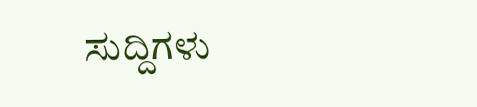ಸುದ್ದಿಗಳು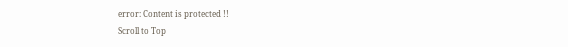error: Content is protected !!
Scroll to Top